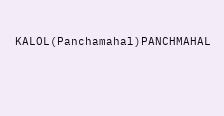KALOL(Panchamahal)PANCHMAHAL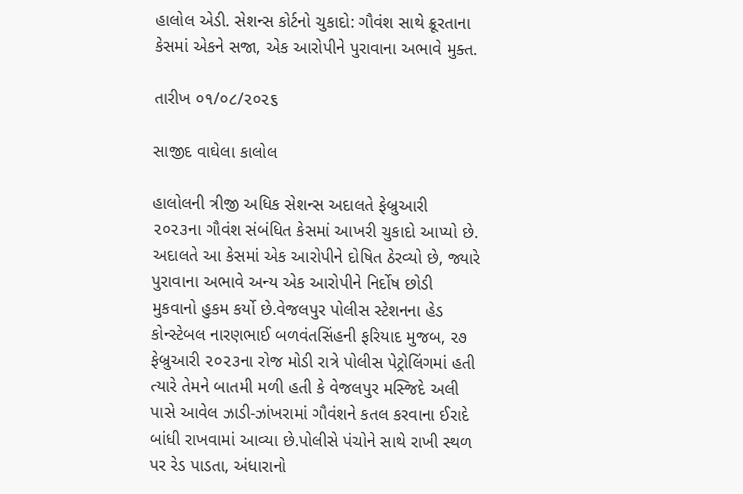હાલોલ એડી. સેશન્સ કોર્ટનો ચુકાદો: ગૌવંશ સાથે ક્રૂરતાના કેસમાં એકને સજા, એક આરોપીને પુરાવાના અભાવે મુક્ત.

તારીખ ૦૧/૦૮/૨૦૨૬

સાજીદ વાઘેલા કાલોલ

હાલોલની ત્રીજી અધિક સેશન્સ અદાલતે ફેબ્રુઆરી ૨૦૨૩ના ગૌવંશ સંબંધિત કેસમાં આખરી ચુકાદો આપ્યો છે. અદાલતે આ કેસમાં એક આરોપીને દોષિત ઠેરવ્યો છે, જ્યારે પુરાવાના અભાવે અન્ય એક આરોપીને નિર્દોષ છોડી મુકવાનો હુકમ કર્યો છે.વેજલપુર પોલીસ સ્ટેશનના હેડ કોન્સ્ટેબલ નારણભાઈ બળવંતસિંહની ફરિયાદ મુજબ, ૨૭ ફેબ્રુઆરી ૨૦૨૩ના રોજ મોડી રાત્રે પોલીસ પેટ્રોલિંગમાં હતી ત્યારે તેમને બાતમી મળી હતી કે વેજલપુર મસ્જિદે અલી પાસે આવેલ ઝાડી-ઝાંખરામાં ગૌવંશને કતલ કરવાના ઈરાદે બાંધી રાખવામાં આવ્યા છે.પોલીસે પંચોને સાથે રાખી સ્થળ પર રેડ પાડતા, અંધારાનો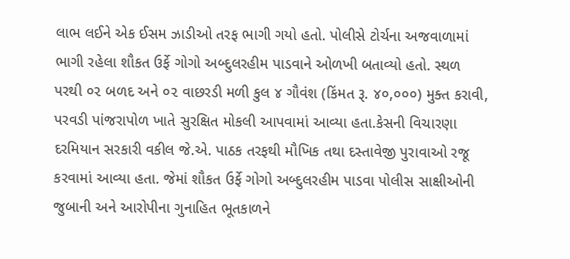લાભ લઈને એક ઈસમ ઝાડીઓ તરફ ભાગી ગયો હતો. પોલીસે ટોર્ચના અજવાળામાં ભાગી રહેલા શૌકત ઉર્ફે ગોગો અબ્દુલરહીમ પાડવાને ઓળખી બતાવ્યો હતો. સ્થળ પરથી ૦૨ બળદ અને ૦૨ વાછરડી મળી કુલ ૪ ગૌવંશ (કિંમત રૂ. ૪૦,૦૦૦) મુક્ત કરાવી, પરવડી પાંજરાપોળ ખાતે સુરક્ષિત મોકલી આપવામાં આવ્યા હતા.કેસની વિચારણા દરમિયાન સરકારી વકીલ જે.એ. પાઠક તરફથી મૌખિક તથા દસ્તાવેજી પુરાવાઓ રજૂ કરવામાં આવ્યા હતા. જેમાં શૌકત ઉર્ફે ગોગો અબ્દુલરહીમ પાડવા પોલીસ સાક્ષીઓની જુબાની અને આરોપીના ગુનાહિત ભૂતકાળને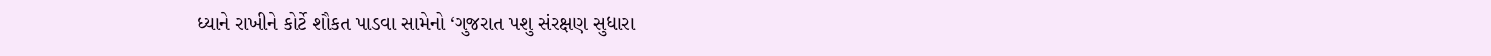ધ્યાને રાખીને કોર્ટે શૌકત પાડવા સામેનો ‘ગુજરાત પશુ સંરક્ષણ સુધારા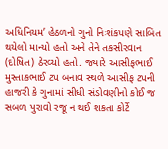અધિનિયમ’ હેઠળનો ગુનો નિઃશંકપણે સાબિત થયેલો માન્યો હતો અને તેને તકસીરવાન (દોષિત) ઠેરવ્યો હતો. જ્યારે આસીફભાઈ મુસ્તાકભાઈ ટપ બનાવ સ્થળે આસીફ ટપની હાજરી કે ગુનામાં સીધી સંડોવણીનો કોઈ જ સબળ પુરાવો રજૂ ન થઈ શકતા કોર્ટે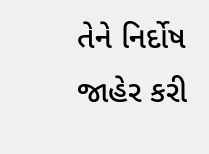તેને નિર્દોષ જાહેર કરી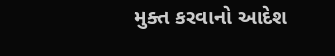મુક્ત કરવાનો આદેશ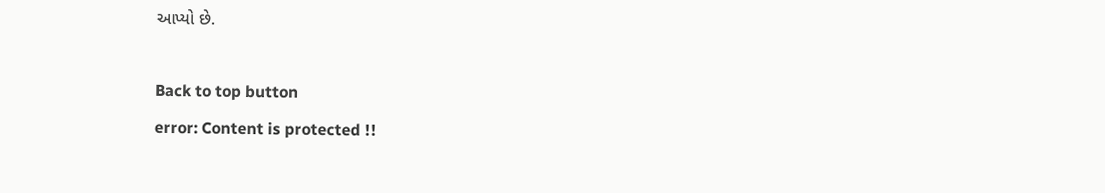આપ્યો છે.

Back to top button
error: Content is protected !!